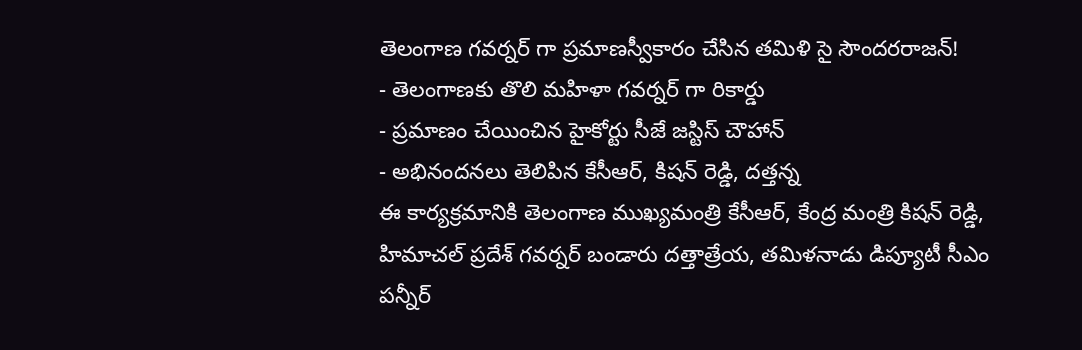తెలంగాణ గవర్నర్ గా ప్రమాణస్వీకారం చేసిన తమిళి సై సౌందరరాజన్!
- తెలంగాణకు తొలి మహిళా గవర్నర్ గా రికార్డు
- ప్రమాణం చేయించిన హైకోర్టు సీజే జస్టిస్ చౌహాన్
- అభినందనలు తెలిపిన కేసీఆర్, కిషన్ రెడ్డి, దత్తన్న
ఈ కార్యక్రమానికి తెలంగాణ ముఖ్యమంత్రి కేసీఆర్, కేంద్ర మంత్రి కిషన్ రెడ్డి, హిమాచల్ ప్రదేశ్ గవర్నర్ బండారు దత్తాత్రేయ, తమిళనాడు డిప్యూటీ సీఎం పన్నీర్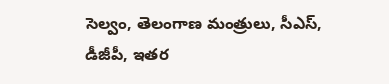సెల్వం, తెలంగాణ మంత్రులు, సీఎస్, డీజీపీ, ఇతర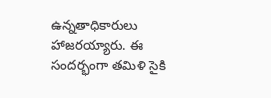ఉన్నతాధికారులు హాజరయ్యారు. ఈ సందర్భంగా తమిళి సైకి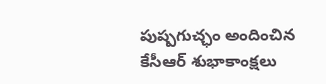పుష్పగుచ్ఛం అందించిన కేసీఆర్ శుభాకాంక్షలు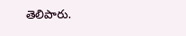తెలిపారు.